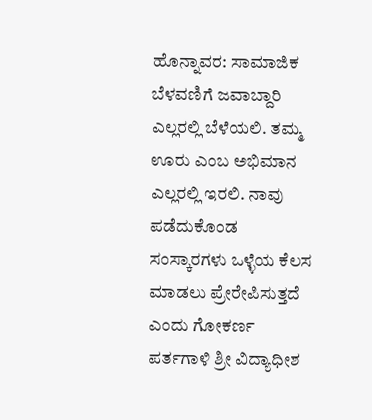ಹೊನ್ನಾವರ: ಸಾಮಾಜಿಕ ಬೆಳವಣಿಗೆ ಜವಾಬ್ದಾರಿ ಎಲ್ಲರಲ್ಲಿ ಬೆಳೆಯಲಿ. ತಮ್ಮ ಊರು ಎಂಬ ಅಭಿಮಾನ ಎಲ್ಲರಲ್ಲಿ ಇರಲಿ. ನಾವು ಪಡೆದುಕೊಂಡ ಸಂಸ್ಕಾರಗಳು ಒಳ್ಳೆಯ ಕೆಲಸ ಮಾಡಲು ಪ್ರೇರೇಪಿಸುತ್ತದೆ ಎಂದು ಗೋಕರ್ಣ ಪರ್ತಗಾಳಿ ಶ್ರೀ ವಿದ್ಯಾಧೀಶ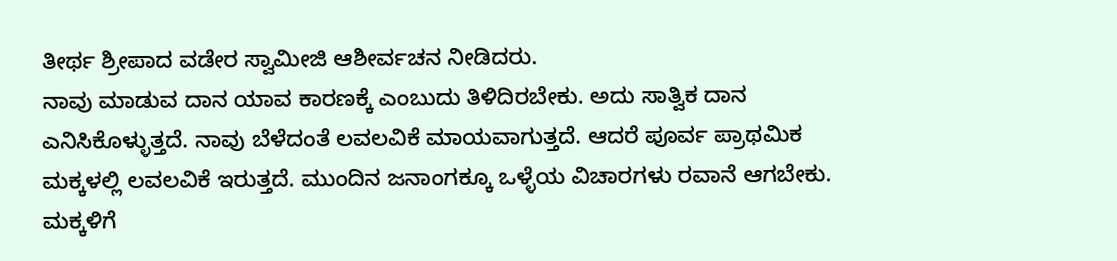ತೀರ್ಥ ಶ್ರೀಪಾದ ವಡೇರ ಸ್ವಾಮೀಜಿ ಆಶೀರ್ವಚನ ನೀಡಿದರು.
ನಾವು ಮಾಡುವ ದಾನ ಯಾವ ಕಾರಣಕ್ಕೆ ಎಂಬುದು ತಿಳಿದಿರಬೇಕು. ಅದು ಸಾತ್ವಿಕ ದಾನ ಎನಿಸಿಕೊಳ್ಳುತ್ತದೆ. ನಾವು ಬೆಳೆದಂತೆ ಲವಲವಿಕೆ ಮಾಯವಾಗುತ್ತದೆ. ಆದರೆ ಪೂರ್ವ ಪ್ರಾಥಮಿಕ ಮಕ್ಕಳಲ್ಲಿ ಲವಲವಿಕೆ ಇರುತ್ತದೆ. ಮುಂದಿನ ಜನಾಂಗಕ್ಕೂ ಒಳ್ಳೆಯ ವಿಚಾರಗಳು ರವಾನೆ ಆಗಬೇಕು. ಮಕ್ಕಳಿಗೆ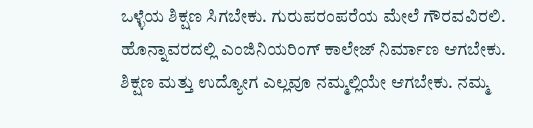ಒಳ್ಳೆಯ ಶಿಕ್ಷಣ ಸಿಗಬೇಕು. ಗುರುಪರಂಪರೆಯ ಮೇಲೆ ಗೌರವವಿರಲಿ. ಹೊನ್ನಾವರದಲ್ಲಿ ಎಂಜಿನಿಯರಿಂಗ್ ಕಾಲೇಜ್ ನಿರ್ಮಾಣ ಆಗಬೇಕು. ಶಿಕ್ಷಣ ಮತ್ತು ಉದ್ಯೋಗ ಎಲ್ಲವೂ ನಮ್ಮಲ್ಲಿಯೇ ಆಗಬೇಕು. ನಮ್ಮ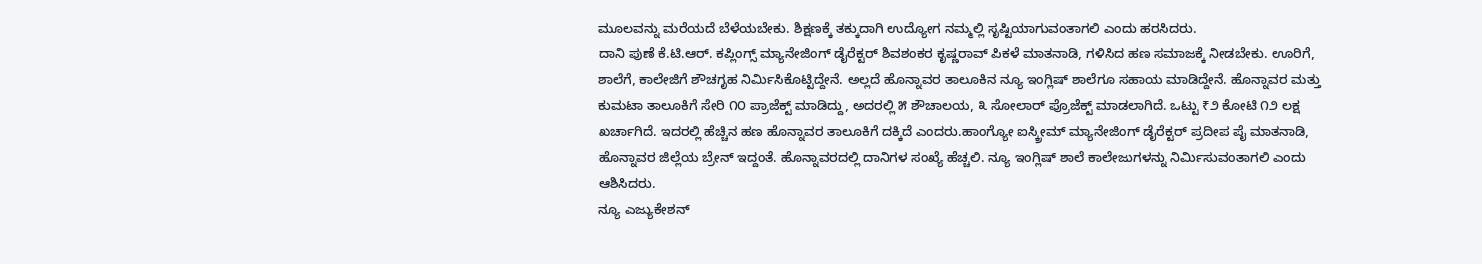ಮೂಲವನ್ನು ಮರೆಯದೆ ಬೆಳೆಯಬೇಕು. ಶಿಕ್ಷಣಕ್ಕೆ ತಕ್ಕುದಾಗಿ ಉದ್ಯೋಗ ನಮ್ಮಲ್ಲಿ ಸೃಷ್ಟಿಯಾಗುವಂತಾಗಲಿ ಎಂದು ಹರಸಿದರು.
ದಾನಿ ಪುಣೆ ಕೆ.ಟಿ.ಆರ್. ಕಪ್ಲಿಂಗ್ಸ್ ಮ್ಯಾನೇಜಿಂಗ್ ಡೈರೆಕ್ಟರ್ ಶಿವಶಂಕರ ಕೃಷ್ಣರಾವ್ ಪಿಕಳೆ ಮಾತನಾಡಿ, ಗಳಿಸಿದ ಹಣ ಸಮಾಜಕ್ಕೆ ನೀಡಬೇಕು. ಊರಿಗೆ, ಶಾಲೆಗೆ, ಕಾಲೇಜಿಗೆ ಶೌಚಗೃಹ ನಿರ್ಮಿಸಿಕೊಟ್ಟಿದ್ದೇನೆ. ಅಲ್ಲದೆ ಹೊನ್ನಾವರ ತಾಲೂಕಿನ ನ್ಯೂ ಇಂಗ್ಲಿಷ್ ಶಾಲೆಗೂ ಸಹಾಯ ಮಾಡಿದ್ದೇನೆ. ಹೊನ್ನಾವರ ಮತ್ತು ಕುಮಟಾ ತಾಲೂಕಿಗೆ ಸೇರಿ ೧೦ ಪ್ರಾಜೆಕ್ಟ್ ಮಾಡಿದ್ದು, ಅದರಲ್ಲಿ ೫ ಶೌಚಾಲಯ, ೩ ಸೋಲಾರ್ ಪ್ರೊಜೆಕ್ಟ್ ಮಾಡಲಾಗಿದೆ. ಒಟ್ಟು ₹೨ ಕೋಟಿ ೧೨ ಲಕ್ಷ ಖರ್ಚಾಗಿದೆ. ಇದರಲ್ಲಿ ಹೆಚ್ಚಿನ ಹಣ ಹೊನ್ನಾವರ ತಾಲೂಕಿಗೆ ದಕ್ಕಿದೆ ಎಂದರು.ಹಾಂಗ್ಯೋ ಐಸ್ಕ್ರೀಮ್ ಮ್ಯಾನೇಜಿಂಗ್ ಡೈರೆಕ್ಟರ್ ಪ್ರದೀಪ ಪೈ ಮಾತನಾಡಿ, ಹೊನ್ನಾವರ ಜಿಲ್ಲೆಯ ಬ್ರೇನ್ ಇದ್ದಂತೆ. ಹೊನ್ನಾವರದಲ್ಲಿ ದಾನಿಗಳ ಸಂಖ್ಯೆ ಹೆಚ್ಚಲಿ. ನ್ಯೂ ಇಂಗ್ಲಿಷ್ ಶಾಲೆ ಕಾಲೇಜುಗಳನ್ನು ನಿರ್ಮಿಸುವಂತಾಗಲಿ ಎಂದು ಆಶಿಸಿದರು.
ನ್ಯೂ ಎಜ್ಯುಕೇಶನ್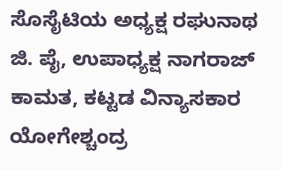ಸೊಸೈಟಿಯ ಅಧ್ಯಕ್ಷ ರಘುನಾಥ ಜಿ. ಪೈ, ಉಪಾಧ್ಯಕ್ಷ ನಾಗರಾಜ್ ಕಾಮತ, ಕಟ್ಟಡ ವಿನ್ಯಾಸಕಾರ ಯೋಗೇಶ್ಚಂದ್ರ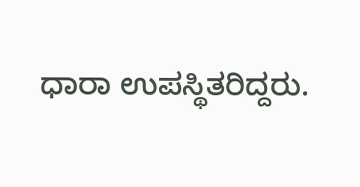ಧಾರಾ ಉಪಸ್ಥಿತರಿದ್ದರು.